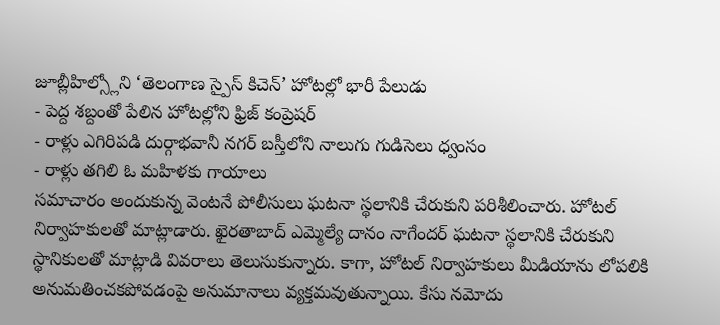జూబ్లీహిల్స్లోని ‘తెలంగాణ స్పైస్ కిచెన్’ హోటల్లో భారీ పేలుడు
- పెద్ద శబ్దంతో పేలిన హోటల్లోని ఫ్రిజ్ కంప్రెషర్
- రాళ్లు ఎగిరిపడి దుర్గాభవానీ నగర్ బస్తీలోని నాలుగు గుడిసెలు ధ్వంసం
- రాళ్లు తగిలి ఓ మహిళకు గాయాలు
సమాచారం అందుకున్న వెంటనే పోలీసులు ఘటనా స్థలానికి చేరుకుని పరిశీలించారు. హోటల్ నిర్వాహకులతో మాట్లాడారు. ఖైరతాబాద్ ఎమ్మెల్యే దానం నాగేందర్ ఘటనా స్థలానికి చేరుకుని స్థానికులతో మాట్లాడి వివరాలు తెలుసుకున్నారు. కాగా, హోటల్ నిర్వాహకులు మీడియాను లోపలికి అనుమతించకపోవడంపై అనుమానాలు వ్యక్తమవుతున్నాయి. కేసు నమోదు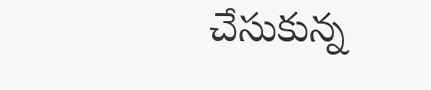చేసుకున్న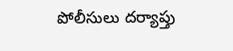పోలీసులు దర్యాప్తు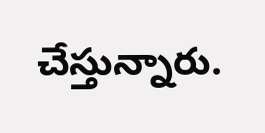చేస్తున్నారు.